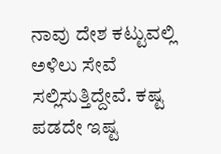ನಾವು ದೇಶ ಕಟ್ಟುವಲ್ಲಿ ಅಳಿಲು ಸೇವೆ ಸಲ್ಲಿಸುತ್ತಿದ್ದೇವೆ. ಕಷ್ಟ ಪಡದೇ ಇಷ್ಟ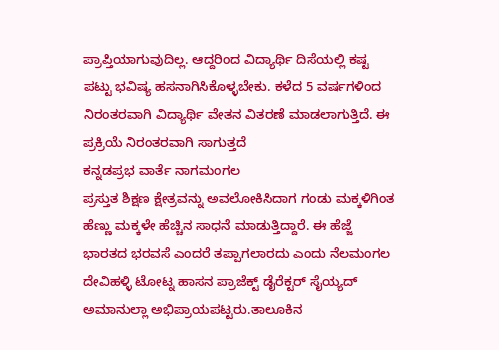ಪ್ರಾಪ್ತಿಯಾಗುವುದಿಲ್ಲ. ಆದ್ದರಿಂದ ವಿದ್ಯಾರ್ಥಿ ದಿಸೆಯಲ್ಲಿ ಕಷ್ಟ ಪಟ್ಟು ಭವಿಷ್ಯ ಹಸನಾಗಿಸಿಕೊಳ್ಳಬೇಕು. ಕಳೆದ 5 ವರ್ಷಗಳಿಂದ ನಿರಂತರವಾಗಿ ವಿದ್ಯಾರ್ಥಿ ವೇತನ ವಿತರಣೆ ಮಾಡಲಾಗುತ್ತಿದೆ. ಈ ಪ್ರಕ್ರಿಯೆ ನಿರಂತರವಾಗಿ ಸಾಗುತ್ತದೆ
ಕನ್ನಡಪ್ರಭ ವಾರ್ತೆ ನಾಗಮಂಗಲ
ಪ್ರಸ್ತುತ ಶಿಕ್ಷಣ ಕ್ಷೇತ್ರವನ್ನು ಅವಲೋಕಿಸಿದಾಗ ಗಂಡು ಮಕ್ಕಳಿಗಿಂತ ಹೆಣ್ಣು ಮಕ್ಕಳೇ ಹೆಚ್ಚಿನ ಸಾಧನೆ ಮಾಡುತ್ತಿದ್ದಾರೆ. ಈ ಹೆಜ್ಜೆ ಭಾರತದ ಭರವಸೆ ಎಂದರೆ ತಪ್ಪಾಗಲಾರದು ಎಂದು ನೆಲಮಂಗಲ ದೇವಿಹಳ್ಳಿ ಟೋಟ್ನ ಹಾಸನ ಪ್ರಾಜೆಕ್ಟ್ ಡೈರೆಕ್ಟರ್ ಸೈಯ್ಯದ್ ಅಮಾನುಲ್ಲಾ ಅಭಿಪ್ರಾಯಪಟ್ಟರು.ತಾಲೂಕಿನ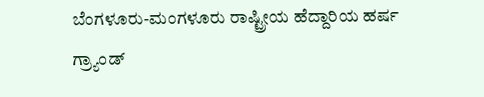ಬೆಂಗಳೂರು-ಮಂಗಳೂರು ರಾಷ್ಟ್ರೀಯ ಹೆದ್ದಾರಿಯ ಹರ್ಷ ಗ್ರ್ಯಾಂಡ್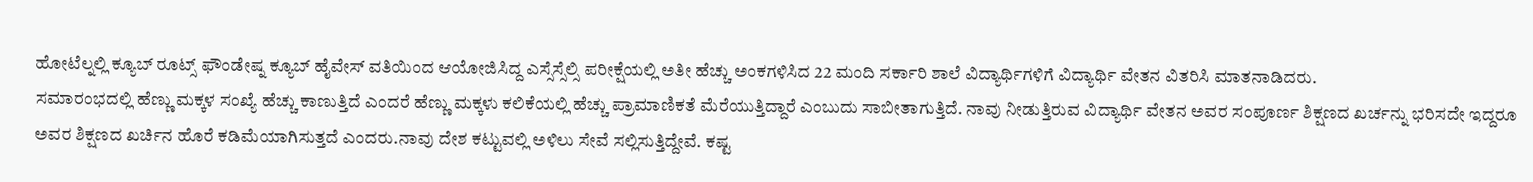ಹೋಟೆಲ್ನಲ್ಲಿ ಕ್ಯೂಬ್ ರೂಟ್ಸ್ ಫೌಂಡೇಷ್ನ ಕ್ಯೂಬ್ ಹೈವೇಸ್ ವತಿಯಿಂದ ಆಯೋಜಿಸಿದ್ದ ಎಸ್ಸೆಸ್ಸೆಲ್ಸಿ ಪರೀಕ್ಷೆಯಲ್ಲಿ ಅತೀ ಹೆಚ್ಚು ಅಂಕಗಳಿಸಿದ 22 ಮಂದಿ ಸರ್ಕಾರಿ ಶಾಲೆ ವಿದ್ಯಾರ್ಥಿಗಳಿಗೆ ವಿದ್ಯಾರ್ಥಿ ವೇತನ ವಿತರಿಸಿ ಮಾತನಾಡಿದರು.
ಸಮಾರಂಭದಲ್ಲಿ ಹೆಣ್ಣು ಮಕ್ಕಳ ಸಂಖ್ಯೆ ಹೆಚ್ಚು ಕಾಣುತ್ತಿದೆ ಎಂದರೆ ಹೆಣ್ಣು ಮಕ್ಕಳು ಕಲಿಕೆಯಲ್ಲಿ ಹೆಚ್ಚು ಪ್ರಾಮಾಣಿಕತೆ ಮೆರೆಯುತ್ತಿದ್ದಾರೆ ಎಂಬುದು ಸಾಬೀತಾಗುತ್ತಿದೆ. ನಾವು ನೀಡುತ್ತಿರುವ ವಿದ್ಯಾರ್ಥಿ ವೇತನ ಅವರ ಸಂಪೂರ್ಣ ಶಿಕ್ಷಣದ ಖರ್ಚನ್ನು ಭರಿಸದೇ ಇದ್ದರೂ ಅವರ ಶಿಕ್ಷಣದ ಖರ್ಚಿನ ಹೊರೆ ಕಡಿಮೆಯಾಗಿಸುತ್ತದೆ ಎಂದರು.ನಾವು ದೇಶ ಕಟ್ಟುವಲ್ಲಿ ಅಳಿಲು ಸೇವೆ ಸಲ್ಲಿಸುತ್ತಿದ್ದೇವೆ. ಕಷ್ಟ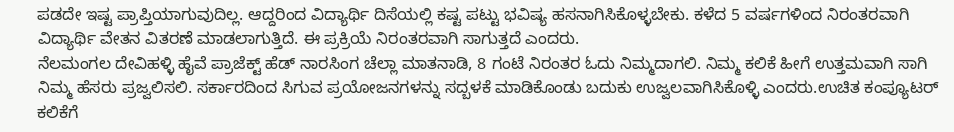ಪಡದೇ ಇಷ್ಟ ಪ್ರಾಪ್ತಿಯಾಗುವುದಿಲ್ಲ. ಆದ್ದರಿಂದ ವಿದ್ಯಾರ್ಥಿ ದಿಸೆಯಲ್ಲಿ ಕಷ್ಟ ಪಟ್ಟು ಭವಿಷ್ಯ ಹಸನಾಗಿಸಿಕೊಳ್ಳಬೇಕು. ಕಳೆದ 5 ವರ್ಷಗಳಿಂದ ನಿರಂತರವಾಗಿ ವಿದ್ಯಾರ್ಥಿ ವೇತನ ವಿತರಣೆ ಮಾಡಲಾಗುತ್ತಿದೆ. ಈ ಪ್ರಕ್ರಿಯೆ ನಿರಂತರವಾಗಿ ಸಾಗುತ್ತದೆ ಎಂದರು.
ನೆಲಮಂಗಲ ದೇವಿಹಳ್ಳಿ ಹೈವೆ ಪ್ರಾಜೆಕ್ಟ್ ಹೆಡ್ ನಾರಸಿಂಗ ಚೆಲ್ಲಾ ಮಾತನಾಡಿ, 8 ಗಂಟೆ ನಿರಂತರ ಓದು ನಿಮ್ಮದಾಗಲಿ. ನಿಮ್ಮ ಕಲಿಕೆ ಹೀಗೆ ಉತ್ತಮವಾಗಿ ಸಾಗಿ ನಿಮ್ಮ ಹೆಸರು ಪ್ರಜ್ವಲಿಸಲಿ. ಸರ್ಕಾರದಿಂದ ಸಿಗುವ ಪ್ರಯೋಜನಗಳನ್ನು ಸದ್ಬಳಕೆ ಮಾಡಿಕೊಂಡು ಬದುಕು ಉಜ್ವಲವಾಗಿಸಿಕೊಳ್ಳಿ ಎಂದರು.ಉಚಿತ ಕಂಪ್ಯೂಟರ್ ಕಲಿಕೆಗೆ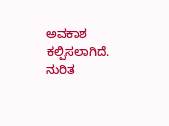ಅವಕಾಶ ಕಲ್ಪಿಸಲಾಗಿದೆ. ನುರಿತ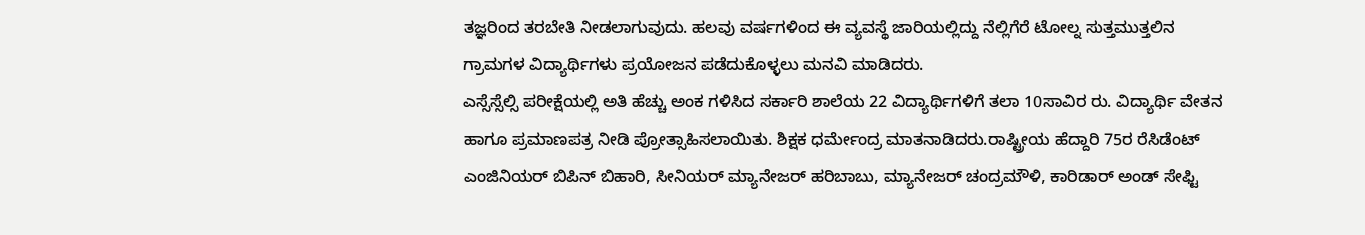ತಜ್ಞರಿಂದ ತರಬೇತಿ ನೀಡಲಾಗುವುದು. ಹಲವು ವರ್ಷಗಳಿಂದ ಈ ವ್ಯವಸ್ಥೆ ಜಾರಿಯಲ್ಲಿದ್ದು ನೆಲ್ಲಿಗೆರೆ ಟೋಲ್ನ ಸುತ್ತಮುತ್ತಲಿನ ಗ್ರಾಮಗಳ ವಿದ್ಯಾರ್ಥಿಗಳು ಪ್ರಯೋಜನ ಪಡೆದುಕೊಳ್ಳಲು ಮನವಿ ಮಾಡಿದರು.
ಎಸ್ಸೆಸ್ಸೆಲ್ಸಿ ಪರೀಕ್ಷೆಯಲ್ಲಿ ಅತಿ ಹೆಚ್ಚು ಅಂಕ ಗಳಿಸಿದ ಸರ್ಕಾರಿ ಶಾಲೆಯ 22 ವಿದ್ಯಾರ್ಥಿಗಳಿಗೆ ತಲಾ 10ಸಾವಿರ ರು. ವಿದ್ಯಾರ್ಥಿ ವೇತನ ಹಾಗೂ ಪ್ರಮಾಣಪತ್ರ ನೀಡಿ ಪ್ರೋತ್ಸಾಹಿಸಲಾಯಿತು. ಶಿಕ್ಷಕ ಧರ್ಮೇಂದ್ರ ಮಾತನಾಡಿದರು.ರಾಷ್ಟ್ರೀಯ ಹೆದ್ದಾರಿ 75ರ ರೆಸಿಡೆಂಟ್ ಎಂಜಿನಿಯರ್ ಬಿಪಿನ್ ಬಿಹಾರಿ, ಸೀನಿಯರ್ ಮ್ಯಾನೇಜರ್ ಹರಿಬಾಬು, ಮ್ಯಾನೇಜರ್ ಚಂದ್ರಮೌಳಿ, ಕಾರಿಡಾರ್ ಅಂಡ್ ಸೇಫ್ಟಿ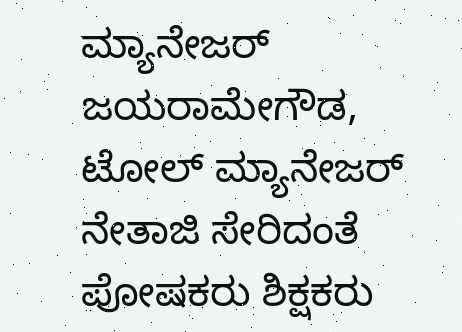ಮ್ಯಾನೇಜರ್ ಜಯರಾಮೇಗೌಡ, ಟೋಲ್ ಮ್ಯಾನೇಜರ್ ನೇತಾಜಿ ಸೇರಿದಂತೆ ಪೋಷಕರು ಶಿಕ್ಷಕರು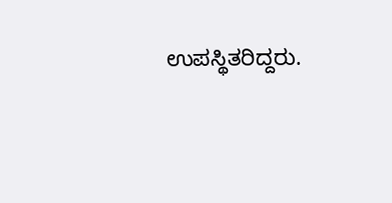ಉಪಸ್ಥಿತರಿದ್ದರು.